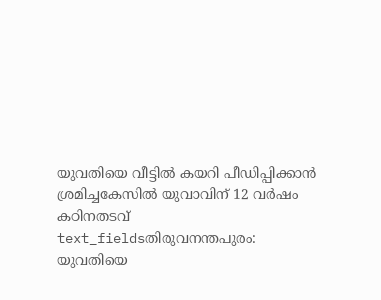യുവതിയെ വീട്ടിൽ കയറി പീഡിപ്പിക്കാൻ ശ്രമിച്ചകേസിൽ യുവാവിന് 12 വർഷം കഠിനതടവ്
text_fieldsതിരുവനന്തപുരം: യുവതിയെ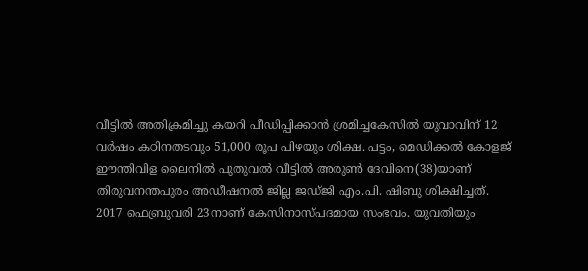വീട്ടിൽ അതിക്രമിച്ചു കയറി പീഡിപ്പിക്കാൻ ശ്രമിച്ചകേസിൽ യുവാവിന് 12 വർഷം കഠിനതടവും 51,000 രൂപ പിഴയും ശിക്ഷ. പട്ടം, മെഡിക്കൽ കോളജ് ഈന്തിവിള ലൈനിൽ പുതുവൽ വീട്ടിൽ അരുൺ ദേവിനെ(38)യാണ് തിരുവനന്തപുരം അഡീഷനൽ ജില്ല ജഡ്ജി എം.പി. ഷിബു ശിക്ഷിച്ചത്.
2017 ഫെബ്രുവരി 23നാണ് കേസിനാസ്പദമായ സംഭവം. യുവതിയും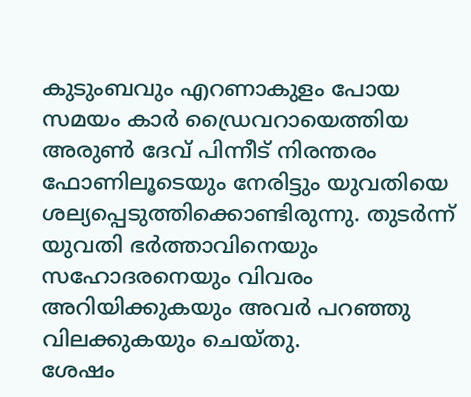കുടുംബവും എറണാകുളം പോയ സമയം കാർ ഡ്രൈവറായെത്തിയ അരുൺ ദേവ് പിന്നീട് നിരന്തരം ഫോണിലൂടെയും നേരിട്ടും യുവതിയെ ശല്യപ്പെടുത്തിക്കൊണ്ടിരുന്നു. തുടർന്ന് യുവതി ഭർത്താവിനെയും സഹോദരനെയും വിവരം അറിയിക്കുകയും അവർ പറഞ്ഞു വിലക്കുകയും ചെയ്തു.
ശേഷം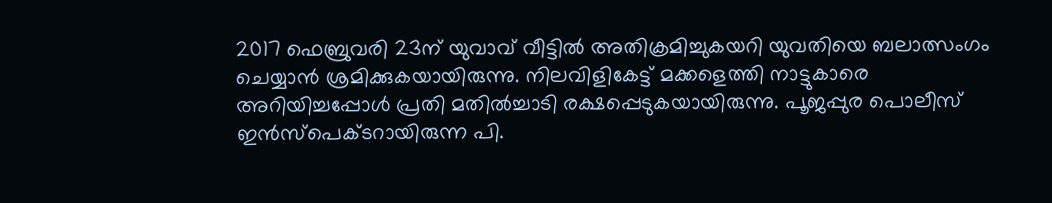2017 ഫെബ്രുവരി 23ന് യുവാവ് വീട്ടിൽ അതിക്രമിച്ചുകയറി യുവതിയെ ബലാത്സംഗം ചെയ്യാൻ ശ്രമിക്കുകയായിരുന്നു. നിലവിളികേട്ട് മക്കളെത്തി നാട്ടുകാരെ അറിയിച്ചപ്പോൾ പ്രതി മതിൽച്ചാടി രക്ഷപ്പെടുകയായിരുന്നു. പൂജപ്പുര പൊലീസ് ഇൻസ്പെക്ടറായിരുന്ന പി.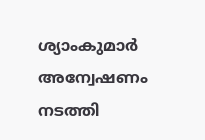ശ്യാംകുമാർ അന്വേഷണം നടത്തി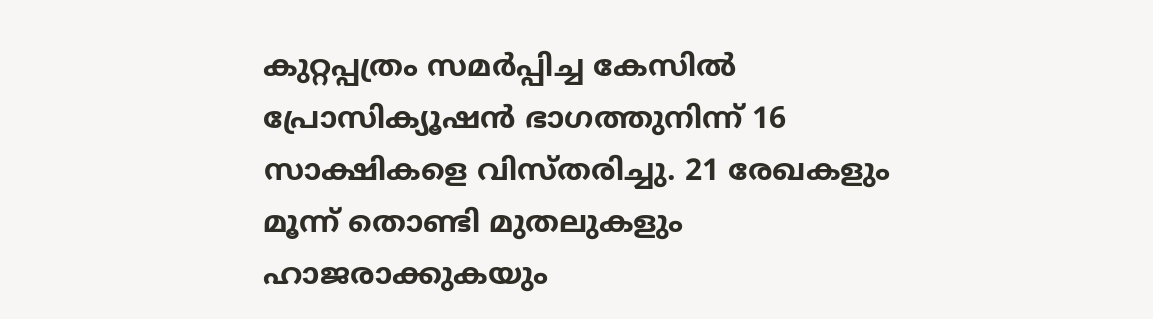കുറ്റപ്പത്രം സമർപ്പിച്ച കേസിൽ പ്രോസിക്യൂഷൻ ഭാഗത്തുനിന്ന് 16 സാക്ഷികളെ വിസ്തരിച്ചു. 21 രേഖകളും മൂന്ന് തൊണ്ടി മുതലുകളും ഹാജരാക്കുകയും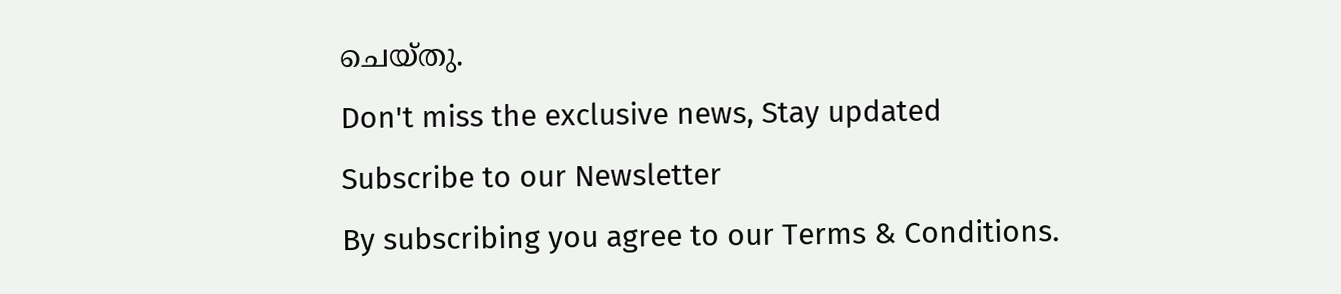ചെയ്തു.
Don't miss the exclusive news, Stay updated
Subscribe to our Newsletter
By subscribing you agree to our Terms & Conditions.